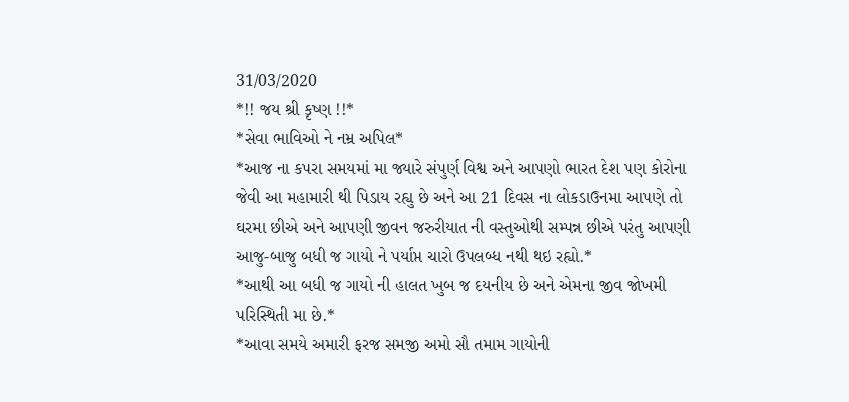31/03/2020
*!! જય શ્રી કૃષ્ણ !!*
*સેવા ભાવિઓ ને નમ્ર અપિલ*
*આજ ના કપરા સમયમાં મા જ્યારે સંપુર્ણ વિશ્વ અને આપણો ભારત દેશ પણ કોરોના જેવી આ મહામારી થી પિડાય રહ્યુ છે અને આ 21 દિવસ ના લોકડાઉનમા આપણે તો ઘરમા છીએ અને આપણી જીવન જરુરીયાત ની વસ્તુઓથી સમ્પન્ન છીએ પરંતુ આપણી આજુ-બાજુ બધી જ ગાયો ને પર્યાપ્ત ચારો ઉપલબ્ધ નથી થઇ રહ્યો.*
*આથી આ બધી જ ગાયો ની હાલત ખુબ જ દયનીય છે અને એમના જીવ જોખમી પરિસ્થિતી મા છે.*
*આવા સમયે અમારી ફરજ સમજી અમો સૌ તમામ ગાયોની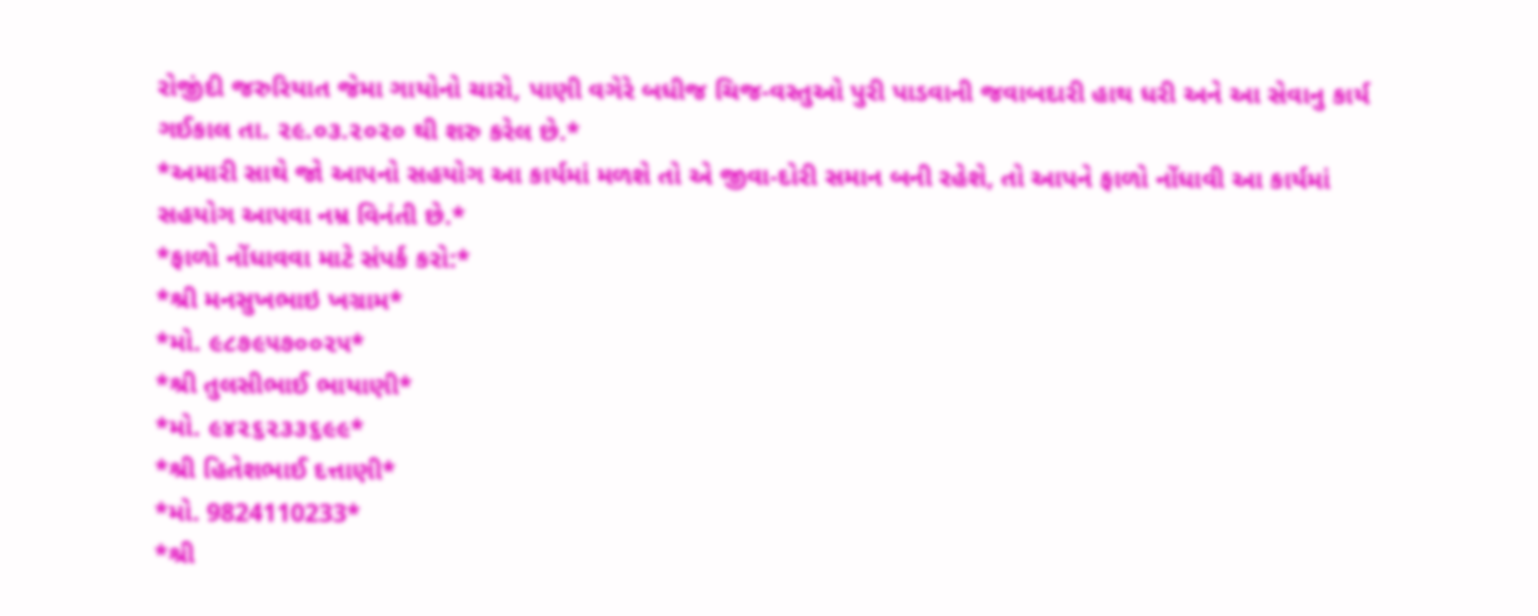રોજીંદી જરુરિયાત જેમા ગાયોનો ચારો, પાણી વગેરે બધીજ ચિજ-વસ્તુઓ પુરી પાડવાની જવાબદારી હાથ ધરી અને આ સેવાનુ કાર્ય ગઈકાલ તા. ૨૯.૦૩.૨૦૨૦ થી શરુ કરેલ છે.*
*અમારી સાથે જો આપનો સહયોગ આ કાર્યમાં મળશે તો એ જીવા-દોરી સમાન બની રહેશે, તો આપને ફાળો નોંધાવી આ કાર્યમાં સહયોગ આપવા નમ્ર વિનંતી છે.*
*ફાળો નોંધાવવા માટે સંપર્ક કરો:*
*શ્રી મનસુખભાઇ ખગ્રામ*
*મો. ૯૮૭૯૫૭૦૦૨૫*
*શ્રી તુલસીભાઈ ભાયાણી*
*મો. ૯૪૨૬૨૩૩૬૯૯*
*શ્રી હિતેશભાઈ દત્તાણી*
*મો. 9824110233*
*શ્રી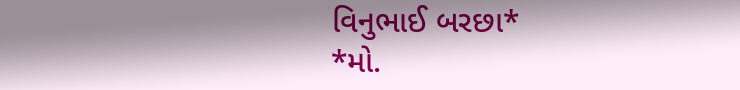વિનુભાઈ બરછા*
*મો.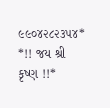૯૯૦૪૨૮૨૩૫૪*
*!! જય શ્રી કૃષ્ણ !!*